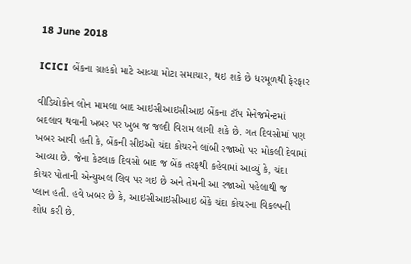18 June 2018

ICICI બેંકના ગ્રાહકો માટે આવ્યા મોટા સમાચાર, થઇ શકે છે ધરમૂળથી ફેરફાર

વીડિયોકોન લોન મામલા બાદ આઇસીઆઇસીઆઇ બેંકના ટૉપ મેનેજમેન્ટમાં બદલાવ થવાની ખબર પર ખુબ જ જલ્દી વિરામ લાગી શકે છે. ગત દિવસોમાં પણ ખબર આવી હતી કે, બેંકની સીઇઓ ચંદા કોચરને લાંબી રજાઓ પર મોકલી દેવામાં આવ્યા છે. જેના કેટલાક દિવસો બાદ જ બેંક તરફથી કહેવામાં આવ્યું કે, ચંદા કોચર પોતાની એન્યુઅલ લિવ પર ગઇ છે અને તેમની આ રજાઓ પહેલાથી જ પ્લાન હતી. હવે ખબર છે કે, આઇસીઆઇસીઆઇ બેંકે ચંદા કોચરના વિકલ્પની શોધ કરી છે.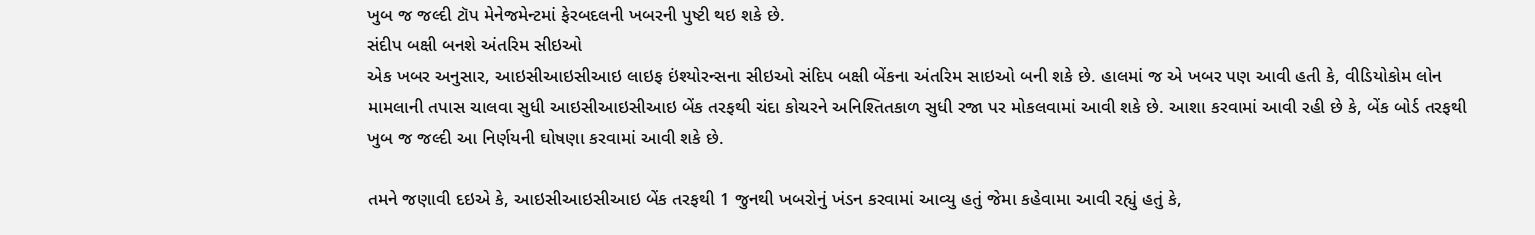ખુબ જ જલ્દી ટૉપ મેનેજમેન્ટમાં ફેરબદલની ખબરની પુષ્ટી થઇ શકે છે.
સંદીપ બક્ષી બનશે અંતરિમ સીઇઓ
એક ખબર અનુસાર, આઇસીઆઇસીઆઇ લાઇફ ઇંશ્યોરન્સના સીઇઓ સંદિપ બક્ષી બેંકના અંતરિમ સાઇઓ બની શકે છે. હાલમાં જ એ ખબર પણ આવી હતી કે, વીડિયોકોમ લોન મામલાની તપાસ ચાલવા સુધી આઇસીઆઇસીઆઇ બેંક તરફથી ચંદા કોચરને અનિશ્તિતકાળ સુધી રજા પર મોકલવામાં આવી શકે છે. આશા કરવામાં આવી રહી છે કે, બેંક બોર્ડ તરફથી ખુબ જ જલ્દી આ નિર્ણયની ઘોષણા કરવામાં આવી શકે છે.

તમને જણાવી દઇએ કે, આઇસીઆઇસીઆઇ બેંક તરફથી 1 જુનથી ખબરોનું ખંડન કરવામાં આવ્યુ હતું જેમા કહેવામા આવી રહ્યું હતું કે,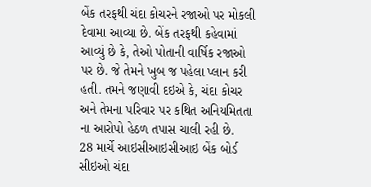બેંક તરફથી ચંદા કોચરને રજાઓ પર મોકલી દેવામા આવ્યા છે. બેંક તરફથી કહેવામાં આવ્યું છે કે, તેઓ પોતાની વાર્ષિક રજાઓ પર છે. જે તેમને ખુબ જ પહેલા પ્લાન કરી હતી. તમને જણાવી દઇએ કે, ચંદા કોચર અને તેમના પરિવાર પર કથિત અનિયમિતતા ના આરોપો હેઠળ તપાસ ચાલી રહી છે.
28 માર્ચે આઇસીઆઇસીઆઇ બેંક બોર્ડ સીઇઓ ચંદા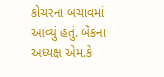કોચરના બચાવમાં આવ્યું હતું. બેંકના અધ્યક્ષ એમ.કે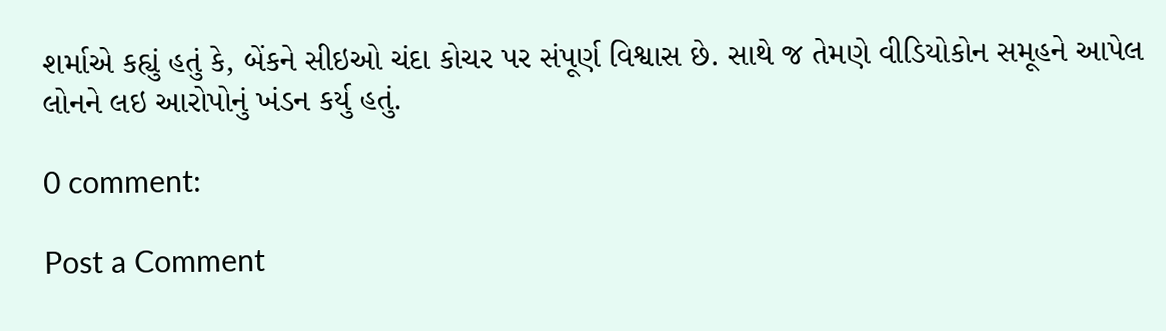શર્માએ કહ્યું હતું કે, બેંકને સીઇઓ ચંદા કોચર પર સંપૂર્ણ વિશ્વાસ છે. સાથે જ તેમણે વીડિયોકોન સમૂહને આપેલ લોનને લઇ આરોપોનું ખંડન કર્યુ હતું.

0 comment:

Post a Comment